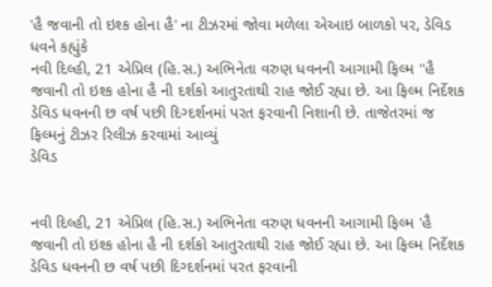'હૈ જવાની તો ઇશ્ક હોના હૈ' ના ટીઝરમાં જોવા મળેલા એઆઇ બાળકો પર, ડેવિડ ધવને કહ્યુંકે
નવી દિલ્હી, 21 એપ્રિલ (હિ.સ.) અભિનેતા વરુણ ધવનની આગામી ફિલ્મ ''હૈ જવાની તો ઇશ્ક હોના હૈ ની દર્શકો આતુરતાથી રાહ જોઈ રહ્યા છે. આ ફિલ્મ નિર્દેશક ડેવિડ ધવનની છ વર્ષ પછી દિગ્દર્શનમાં પરત ફરવાની નિશાની છે. તાજેતરમાં જ ફિલ્મનું ટીઝર રિલીઝ કરવામાં આવ્યું
ડેવિડ


નવી દિલ્હી, 21 એપ્રિલ (હિ.સ.) અભિનેતા વરુણ ધવનની આગામી ફિલ્મ 'હૈ જવાની તો ઇશ્ક હોના હૈ ની દર્શકો આતુરતાથી રાહ જોઈ રહ્યા છે. આ ફિલ્મ નિર્દેશક ડેવિડ ધવનની છ વર્ષ પછી દિગ્દર્શનમાં પરત ફરવાની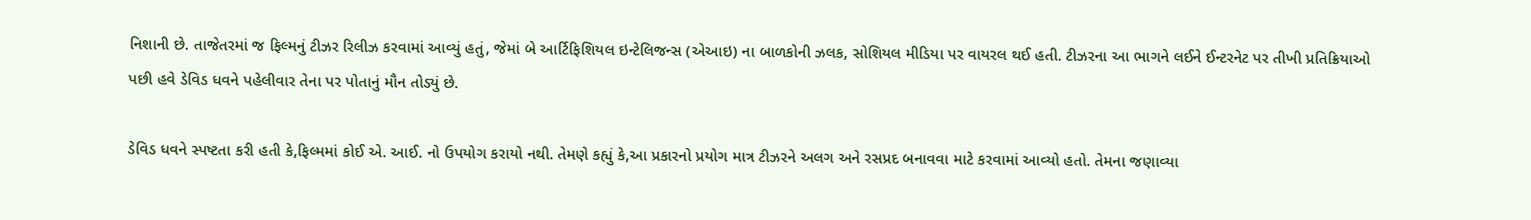નિશાની છે. તાજેતરમાં જ ફિલ્મનું ટીઝર રિલીઝ કરવામાં આવ્યું હતું, જેમાં બે આર્ટિફિશિયલ ઇન્ટેલિજન્સ (એઆઇ) ના બાળકોની ઝલક, સોશિયલ મીડિયા પર વાયરલ થઈ હતી. ટીઝરના આ ભાગને લઈને ઈન્ટરનેટ પર તીખી પ્રતિક્રિયાઓ પછી હવે ડેવિડ ધવને પહેલીવાર તેના પર પોતાનું મૌન તોડ્યું છે.

ડેવિડ ધવને સ્પષ્ટતા કરી હતી કે,ફિલ્મમાં કોઈ એ. આઈ. નો ઉપયોગ કરાયો નથી. તેમણે કહ્યું કે,આ પ્રકારનો પ્રયોગ માત્ર ટીઝરને અલગ અને રસપ્રદ બનાવવા માટે કરવામાં આવ્યો હતો. તેમના જણાવ્યા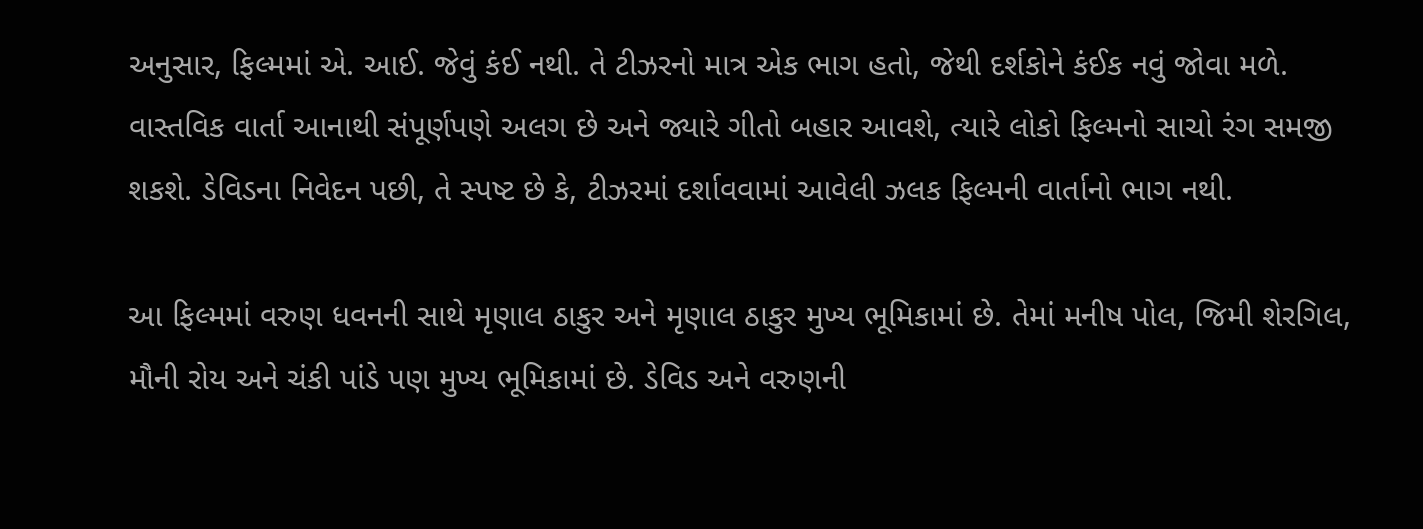અનુસાર, ફિલ્મમાં એ. આઈ. જેવું કંઈ નથી. તે ટીઝરનો માત્ર એક ભાગ હતો, જેથી દર્શકોને કંઈક નવું જોવા મળે. વાસ્તવિક વાર્તા આનાથી સંપૂર્ણપણે અલગ છે અને જ્યારે ગીતો બહાર આવશે, ત્યારે લોકો ફિલ્મનો સાચો રંગ સમજી શકશે. ડેવિડના નિવેદન પછી, તે સ્પષ્ટ છે કે, ટીઝરમાં દર્શાવવામાં આવેલી ઝલક ફિલ્મની વાર્તાનો ભાગ નથી.

આ ફિલ્મમાં વરુણ ધવનની સાથે મૃણાલ ઠાકુર અને મૃણાલ ઠાકુર મુખ્ય ભૂમિકામાં છે. તેમાં મનીષ પોલ, જિમી શેરગિલ, મૌની રોય અને ચંકી પાંડે પણ મુખ્ય ભૂમિકામાં છે. ડેવિડ અને વરુણની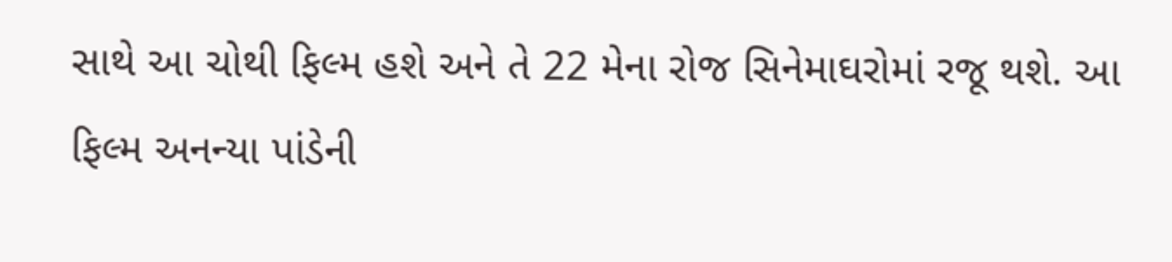સાથે આ ચોથી ફિલ્મ હશે અને તે 22 મેના રોજ સિનેમાઘરોમાં રજૂ થશે. આ ફિલ્મ અનન્યા પાંડેની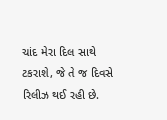ચાંદ મેરા દિલ સાથે ટકરાશે, જે તે જ દિવસે રિલીઝ થઈ રહી છે.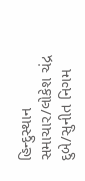હિન્દુસ્થાન સમાચાર/લોકેશ ચંદ્ર દુબે/સુનીત નિગમ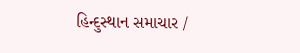હિન્દુસ્થાન સમાચાર /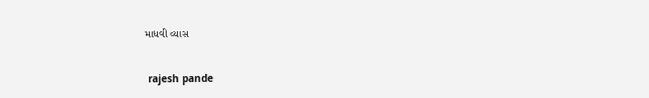માધવી વ્યાસ


 rajesh pande